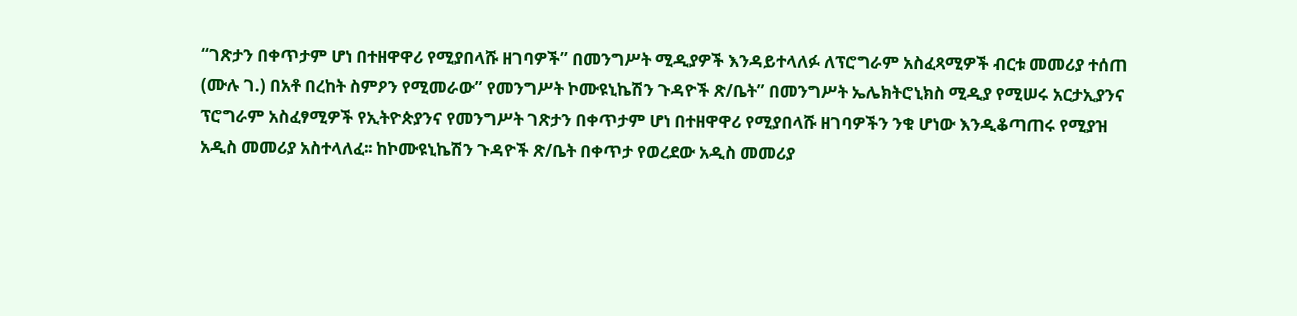“ገጽታን በቀጥታም ሆነ በተዘዋዋሪ የሚያበላሹ ዘገባዎች” በመንግሥት ሚዲያዎች እንዳይተላለፉ ለፕሮግራም አስፈጻሚዎች ብርቱ መመሪያ ተሰጠ
(ሙሉ ገ.) በአቶ በረከት ስምዖን የሚመራው” የመንግሥት ኮሙዩኒኬሽን ጉዳዮች ጽ/ቤት” በመንግሥት ኤሌክትሮኒክስ ሚዲያ የሚሠሩ አርታኢያንና ፕሮግራም አስፈፃሚዎች የኢትዮጵያንና የመንግሥት ገጽታን በቀጥታም ሆነ በተዘዋዋሪ የሚያበላሹ ዘገባዎችን ንቁ ሆነው እንዲቆጣጠሩ የሚያዝ አዲስ መመሪያ አስተላለፈ፡፡ ከኮሙዩኒኬሽን ጉዳዮች ጽ/ቤት በቀጥታ የወረደው አዲስ መመሪያ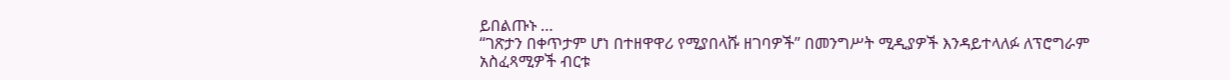ይበልጡኑ …
“ገጽታን በቀጥታም ሆነ በተዘዋዋሪ የሚያበላሹ ዘገባዎች” በመንግሥት ሚዲያዎች እንዳይተላለፉ ለፕሮግራም አስፈጻሚዎች ብርቱ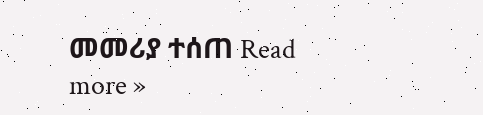መመሪያ ተሰጠ Read more »